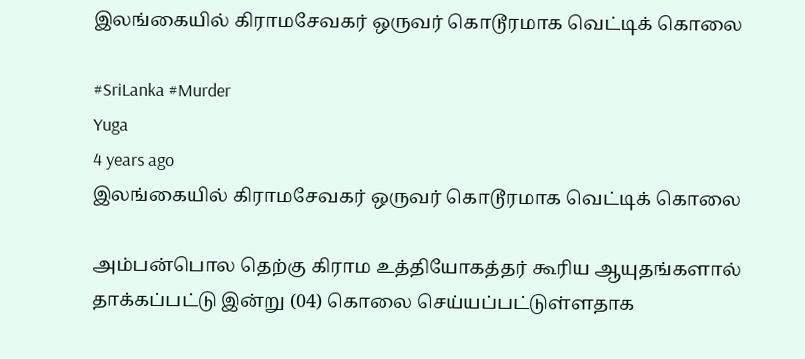இலங்கையில் கிராமசேவகர் ஒருவர் கொடூரமாக வெட்டிக் கொலை

#SriLanka #Murder
Yuga
4 years ago
இலங்கையில் கிராமசேவகர் ஒருவர் கொடூரமாக வெட்டிக் கொலை

அம்பன்பொல தெற்கு கிராம உத்தியோகத்தர் கூரிய ஆயுதங்களால் தாக்கப்பட்டு இன்று (04) கொலை செய்யப்பட்டுள்ளதாக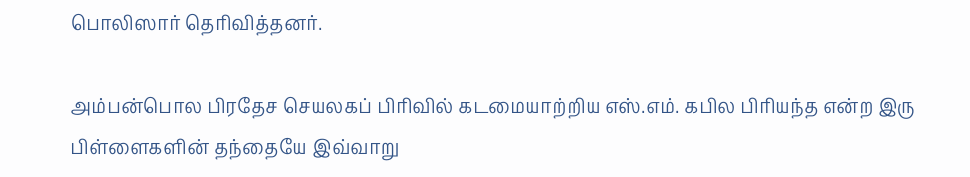பொலிஸார் தெரிவித்தனர்.

அம்பன்பொல பிரதேச செயலகப் பிரிவில் கடமையாற்றிய எஸ்.எம். கபில பிரியந்த என்ற இரு பிள்ளைகளின் தந்தையே இவ்வாறு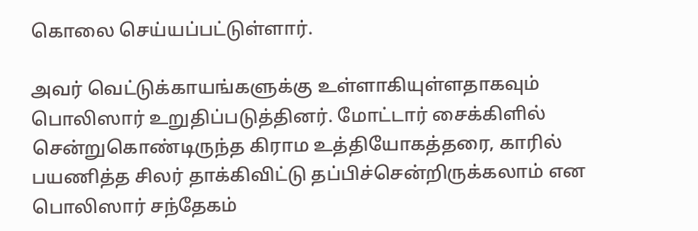கொலை செய்யப்பட்டுள்ளார்.

அவர் வெட்டுக்காயங்களுக்கு உள்ளாகியுள்ளதாகவும் பொலிஸார் உறுதிப்படுத்தினர். மோட்டார் சைக்கிளில் சென்றுகொண்டிருந்த கிராம உத்தியோகத்தரை, காரில் பயணித்த சிலர் தாக்கிவிட்டு தப்பிச்சென்றிருக்கலாம் என பொலிஸார் சந்தேகம்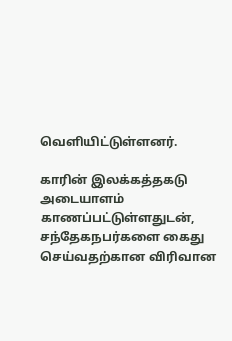வெளியிட்டுள்ளனர்.

காரின் இலக்கத்தகடு அடையாளம் காணப்பட்டுள்ளதுடன், சந்தேகநபர்களை கைது செய்வதற்கான விரிவான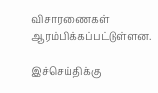விசாரணைகள் ஆரம்பிக்கப்பட்டுள்ளன.

இச்செய்திக்கு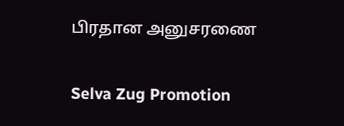பிரதான அனுசரணை

Selva Zug Promotion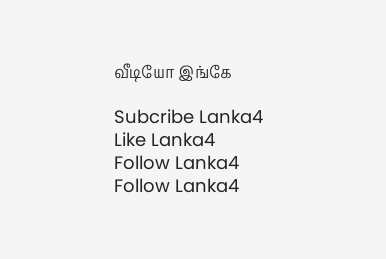வீடியோ இங்கே

Subcribe Lanka4
Like Lanka4
Follow Lanka4
Follow Lanka4